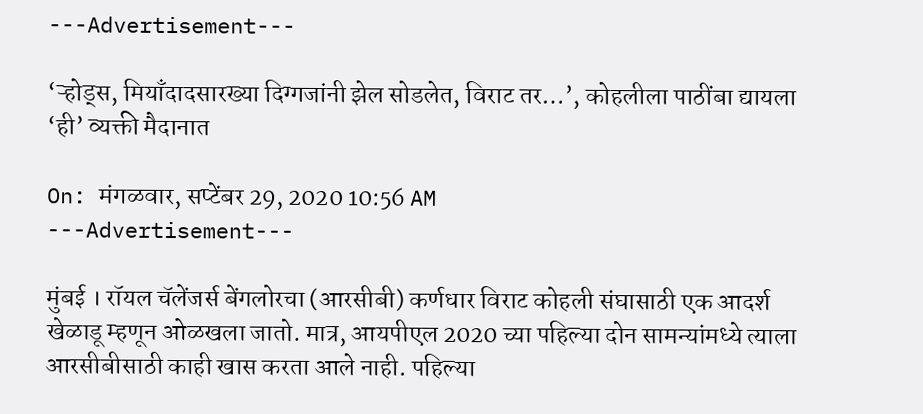---Advertisement---

‘ऱ्होड्स, मियाँदादसारख्या दिग्गजांनी झेल सोडलेत, विराट तर…’, कोहलीला पाठींबा द्यायला ‘ही’ व्यक्ती मैदानात

On: मंगळवार, सप्टेंबर 29, 2020 10:56 AM
---Advertisement---

मुंबई । रॉयल चॅलेंजर्स बेंगलोरचा (आरसीबी) कर्णधार विराट कोहली संघासाठी एक आदर्श खेळाडू म्हणून ओळखला जातो. मात्र, आयपीएल 2020 च्या पहिल्या दोन सामन्यांमध्ये त्याला आरसीबीसाठी काही खास करता आले नाही. पहिल्या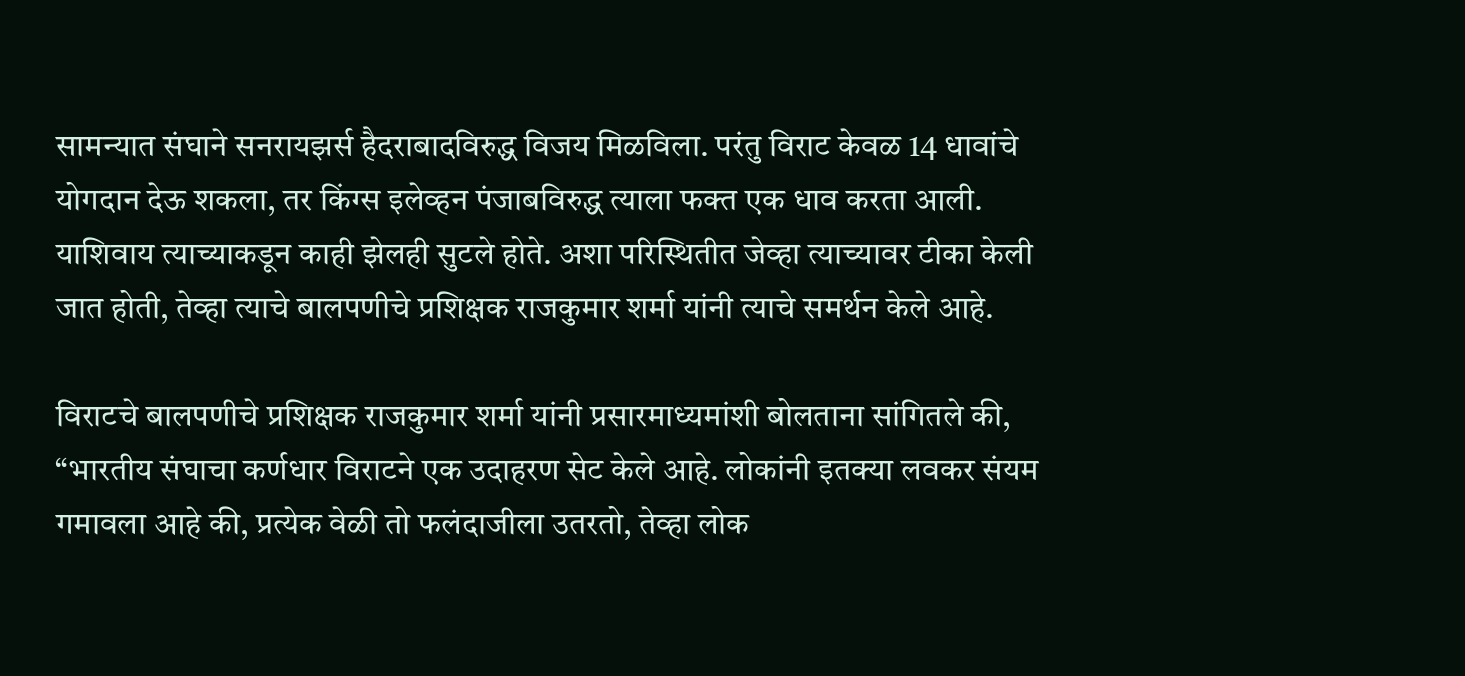सामन्यात संघाने सनरायझर्स हैदराबादविरुद्ध विजय मिळविला. परंतु विराट केवळ 14 धावांचे योगदान देऊ शकला, तर किंग्स इलेव्हन पंजाबविरुद्ध त्याला फक्त एक धाव करता आली. याशिवाय त्याच्याकडून काही झेलही सुटले होते. अशा परिस्थितीत जेव्हा त्याच्यावर टीका केली जात होती, तेव्हा त्याचे बालपणीचे प्रशिक्षक राजकुमार शर्मा यांनी त्याचे समर्थन केले आहे.

विराटचे बालपणीचे प्रशिक्षक राजकुमार शर्मा यांनी प्रसारमाध्यमांशी बोलताना सांगितले की, “भारतीय संघाचा कर्णधार विराटने एक उदाहरण सेट केले आहे. लोकांनी इतक्या लवकर संयम गमावला आहे की, प्रत्येक वेळी तो फलंदाजीला उतरतो, तेव्हा लोक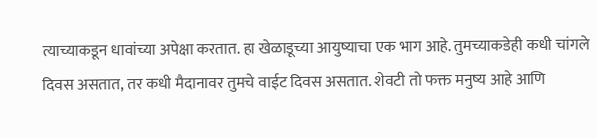त्याच्याकडून धावांच्या अपेक्षा करतात. हा खेळाडूच्या आयुष्याचा एक भाग आहे. तुमच्याकडेही कधी चांगले दिवस असतात, तर कधी मैदानावर तुमचे वाईट दिवस असतात. शेवटी तो फक्त मनुष्य आहे आणि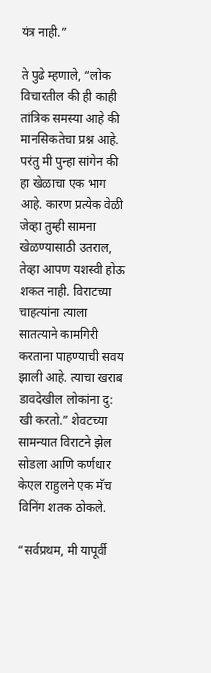यंत्र नाही.”

ते पुढे म्हणाले, “लोक विचारतील की ही काही तांत्रिक समस्या आहे की मानसिकतेचा प्रश्न आहे. परंतु मी पुन्हा सांगेन की हा खेळाचा एक भाग आहे. कारण प्रत्येक वेळी जेव्हा तुम्ही सामना खेळण्यासाठी उतराल, तेव्हा आपण यशस्वी होऊ शकत नाही. विराटच्या चाहत्यांना त्याला सातत्याने कामगिरी करताना पाहण्याची सवय झाली आहे. त्याचा खराब डावदेखील लोकांना दु: खी करतो.” शेवटच्या सामन्यात विराटने झेल सोडला आणि कर्णधार केएल राहुलने एक मॅच विनिंग शतक ठोकले.

“सर्वप्रथम, मी यापूर्वी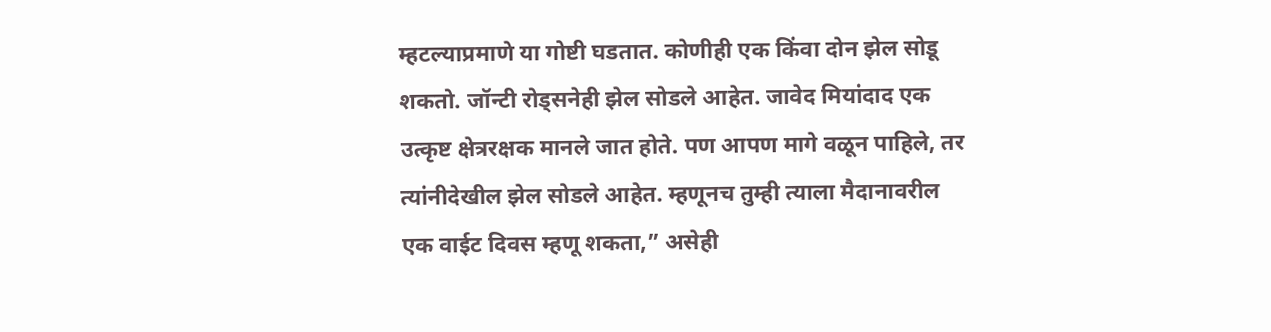म्हटल्याप्रमाणे या गोष्टी घडतात. कोणीही एक किंवा दोन झेल सोडू शकतो. जॉन्टी रोड्सनेही झेल सोडले आहेत. जावेद मियांदाद एक उत्कृष्ट क्षेत्ररक्षक मानले जात होते. पण आपण मागे वळून पाहिले, तर त्यांनीदेखील झेल सोडले आहेत. म्हणूनच तुम्ही त्याला मैदानावरील एक वाईट दिवस म्हणू शकता,” असेही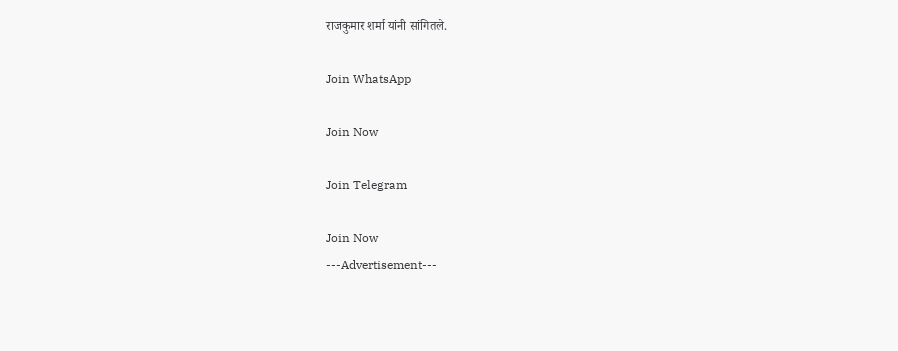राजकुमार शर्मा यांनी सांगितले.

Join WhatsApp

Join Now

Join Telegram

Join Now
---Advertisement---